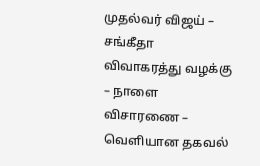முதல்வர் விஜய் – சங்கீதா விவாகரத்து வழக்கு – நாளை விசாரணை – வெளியான தகவல்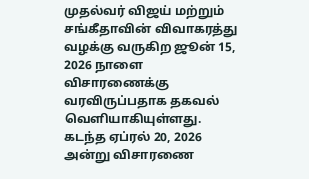முதல்வர் விஜய் மற்றும் சங்கீதாவின் விவாகரத்து வழக்கு வருகிற ஜூன் 15, 2026 நாளை விசாரணைக்கு வரவிருப்பதாக தகவல் வெளியாகியுள்ளது. கடந்த ஏப்ரல் 20, 2026 அன்று விசாரணை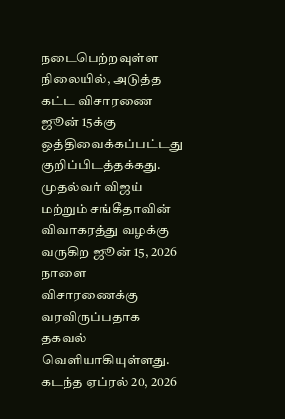நடைபெற்றவுள்ள நிலையில், அடுத்த கட்ட விசாரணை ஜூன் 15க்கு ஒத்திவைக்கப்பட்டது குறிப்பிடத்தக்கது.
முதல்வர் விஜய் மற்றும் சங்கீதாவின் விவாகரத்து வழக்கு வருகிற ஜூன் 15, 2026 நாளை விசாரணைக்கு வரவிருப்பதாக தகவல் வெளியாகியுள்ளது. கடந்த ஏப்ரல் 20, 2026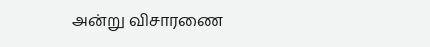அன்று விசாரணை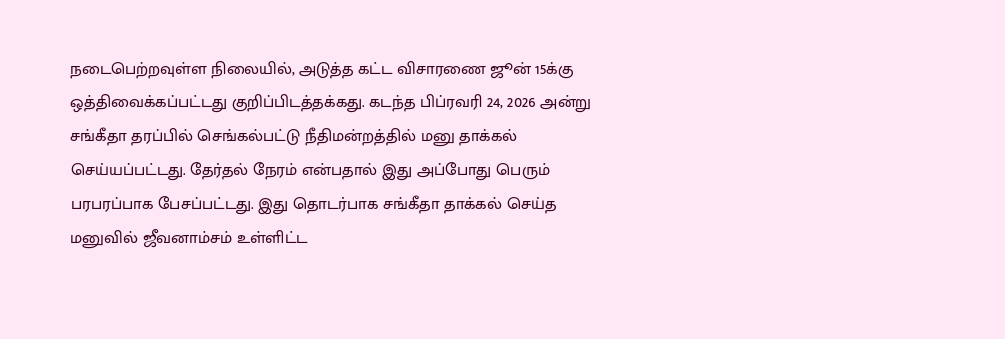நடைபெற்றவுள்ள நிலையில், அடுத்த கட்ட விசாரணை ஜூன் 15க்கு ஒத்திவைக்கப்பட்டது குறிப்பிடத்தக்கது. கடந்த பிப்ரவரி 24, 2026 அன்று சங்கீதா தரப்பில் செங்கல்பட்டு நீதிமன்றத்தில் மனு தாக்கல் செய்யப்பட்டது. தேர்தல் நேரம் என்பதால் இது அப்போது பெரும் பரபரப்பாக பேசப்பட்டது. இது தொடர்பாக சங்கீதா தாக்கல் செய்த மனுவில் ஜீவனாம்சம் உள்ளிட்ட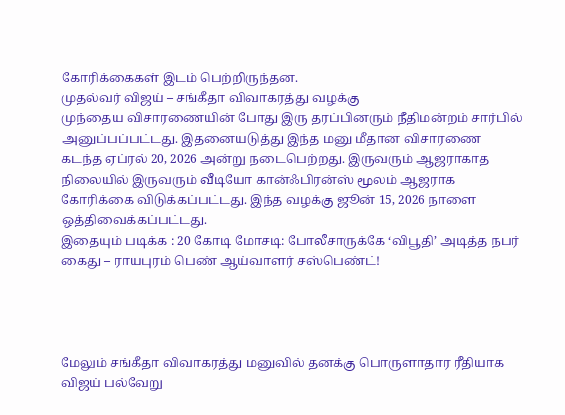கோரிக்கைகள் இடம் பெற்றிருந்தன.
முதல்வர் விஜய் – சங்கீதா விவாகரத்து வழக்கு
முந்தைய விசாரணையின் போது இரு தரப்பினரும் நீதிமன்றம் சார்பில் அனுப்பப்பட்டது. இதனையடுத்து இந்த மனு மீதான விசாரணை கடந்த ஏப்ரல் 20, 2026 அன்று நடைபெற்றது. இருவரும் ஆஜராகாத நிலையில் இருவரும் வீடியோ கான்ஃபிரன்ஸ் மூலம் ஆஜராக கோரிக்கை விடுக்கப்பட்டது. இந்த வழக்கு ஜூன் 15, 2026 நாளை ஒத்திவைக்கப்பட்டது.
இதையும் படிக்க : 20 கோடி மோசடி: போலீசாருக்கே ‘விபூதி’ அடித்த நபர் கைது – ராயபுரம் பெண் ஆய்வாளர் சஸ்பெண்ட்!




மேலும் சங்கீதா விவாகரத்து மனுவில் தனக்கு பொருளாதார ரீதியாக விஜய் பல்வேறு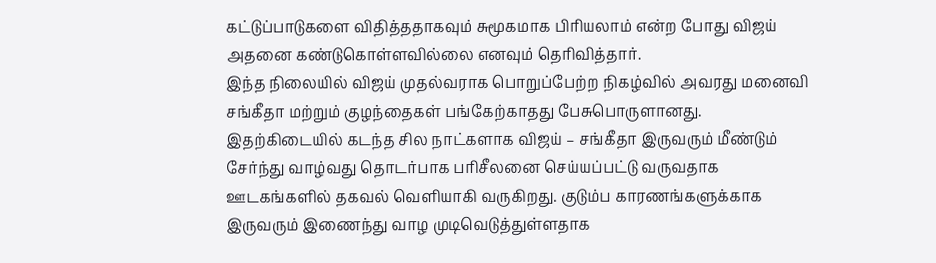கட்டுப்பாடுகளை விதித்ததாகவும் சுமூகமாக பிரியலாம் என்ற போது விஜய் அதனை கண்டுகொள்ளவில்லை எனவும் தெரிவித்தார்.
இந்த நிலையில் விஜய் முதல்வராக பொறுப்பேற்ற நிகழ்வில் அவரது மனைவி சங்கீதா மற்றும் குழந்தைகள் பங்கேற்காதது பேசுபொருளானது.
இதற்கிடையில் கடந்த சில நாட்களாக விஜய் – சங்கீதா இருவரும் மீண்டும் சேர்ந்து வாழ்வது தொடர்பாக பரிசீலனை செய்யப்பட்டு வருவதாக ஊடகங்களில் தகவல் வெளியாகி வருகிறது. குடும்ப காரணங்களுக்காக இருவரும் இணைந்து வாழ முடிவெடுத்துள்ளதாக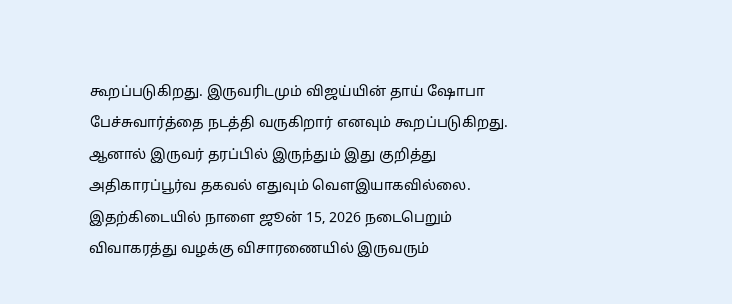கூறப்படுகிறது. இருவரிடமும் விஜய்யின் தாய் ஷோபா பேச்சுவார்த்தை நடத்தி வருகிறார் எனவும் கூறப்படுகிறது.
ஆனால் இருவர் தரப்பில் இருந்தும் இது குறித்து அதிகாரப்பூர்வ தகவல் எதுவும் வெளஇயாகவில்லை. இதற்கிடையில் நாளை ஜூன் 15, 2026 நடைபெறும் விவாகரத்து வழக்கு விசாரணையில் இருவரும்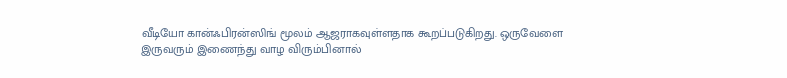வீடியோ கான்ஃபிரன்ஸிங் மூலம் ஆஜராகவுள்ளதாக கூறப்படுகிறது. ஒருவேளை இருவரும் இணைந்து வாழ விரும்பினால்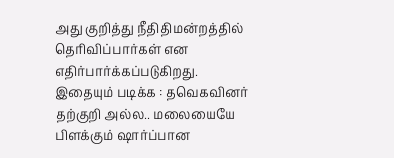அது குறித்து நீதிதிமன்றத்தில் தெரிவிப்பார்கள் என எதிர்பார்க்கப்படுகிறது.
இதையும் படிக்க : தவெகவினர் தற்குறி அல்ல.. மலையையே பிளக்கும் ஷார்ப்பான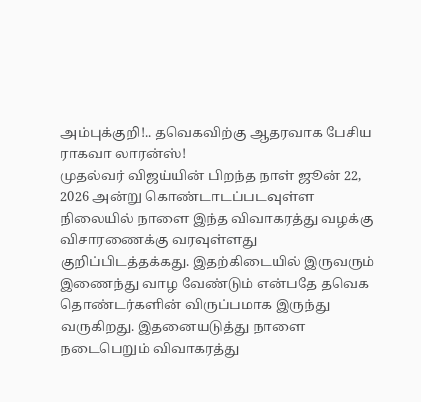அம்புக்குறி!.. தவெகவிற்கு ஆதரவாக பேசிய ராகவா லாரன்ஸ்!
முதல்வர் விஜய்யின் பிறந்த நாள் ஜூன் 22, 2026 அன்று கொண்டாடப்படவுள்ள நிலையில் நாளை இந்த விவாகரத்து வழக்கு விசாரணைக்கு வரவுள்ளது குறிப்பிடத்தக்கது. இதற்கிடையில் இருவரும் இணைந்து வாழ வேண்டும் என்பதே தவெக தொண்டர்களின் விருப்பமாக இருந்து வருகிறது. இதனையடுத்து நாளை நடைபெறும் விவாகரத்து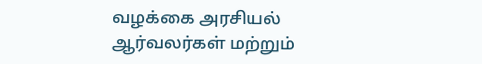வழக்கை அரசியல் ஆர்வலர்கள் மற்றும்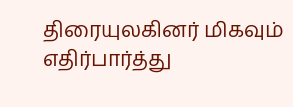திரையுலகினர் மிகவும் எதிர்பார்த்து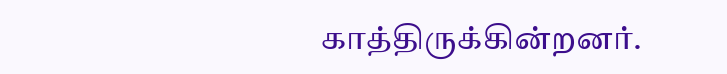காத்திருக்கின்றனர்.